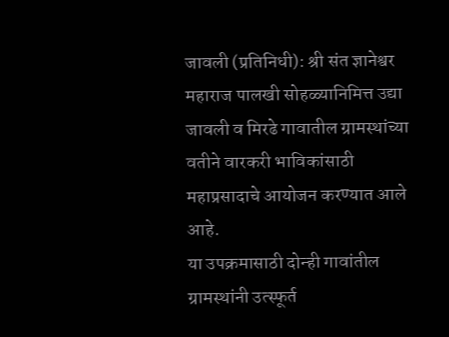जावली (प्रतिनिधी): श्री संत ज्ञानेश्वर महाराज पालखी सोहळ्यानिमित्त उद्या जावली व मिरढे गावातील ग्रामस्थांच्या वतीने वारकरी भाविकांसाठी महाप्रसादाचे आयोजन करण्यात आले आहे.
या उपक्रमासाठी दोन्ही गावांतील ग्रामस्थांनी उत्स्फूर्त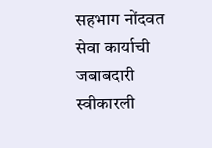सहभाग नोंदवत सेवा कार्याची जबाबदारी स्वीकारली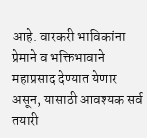आहे. वारकरी भाविकांना प्रेमाने व भक्तिभावाने महाप्रसाद देण्यात येणार असून, यासाठी आवश्यक सर्व तयारी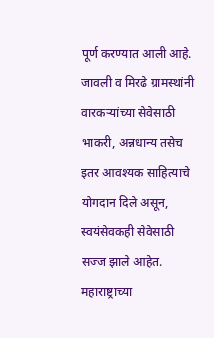पूर्ण करण्यात आली आहे.
जावली व मिरढे ग्रामस्थांनी वारकऱ्यांच्या सेवेसाठी भाकरी, अन्नधान्य तसेच इतर आवश्यक साहित्याचे योगदान दिले असून, स्वयंसेवकही सेवेसाठी सज्ज झाले आहेत. महाराष्ट्राच्या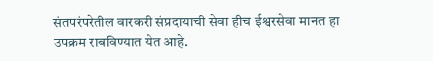संतपरंपरेतील वारकरी संप्रदायाची सेवा हीच ईश्वरसेवा मानत हा उपक्रम राबविण्यात येत आहे.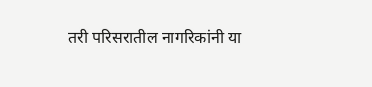तरी परिसरातील नागरिकांनी या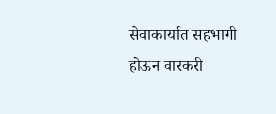सेवाकार्यात सहभागी होऊन वारकरी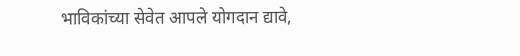भाविकांच्या सेवेत आपले योगदान द्यावे,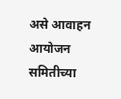असे आवाहन आयोजन समितीच्या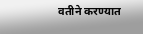वतीने करण्यात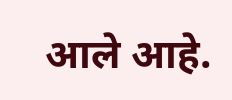आले आहे.